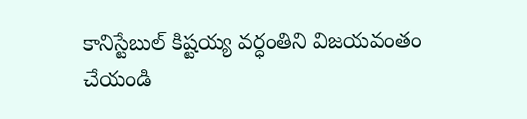కానిస్టేబుల్ కిష్టయ్య వర్ధంతిని విజయవంతం చేయండి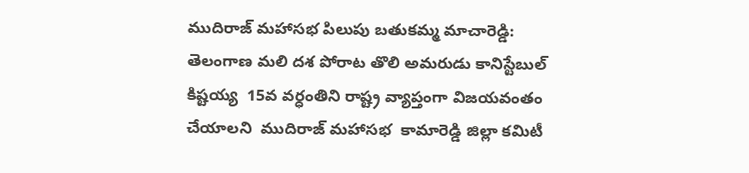ముదిరాజ్ మహాసభ పిలుపు బతుకమ్మ మాచారెడ్డి:  తెలంగాణ మలి దశ పోరాట తొలి అమరుడు కానిస్టేబుల్ కిష్టయ్య  15వ వర్ధంతిని రాష్ట్ర వ్యాప్తంగా విజయవంతం చేయాలని  ముదిరాజ్ మహాసభ  కామారెడ్డి జిల్లా కమిటీ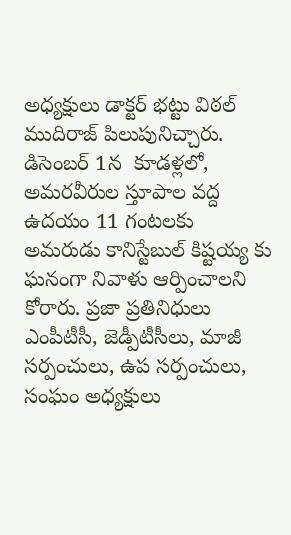అధ్యక్షులు డాక్టర్ భట్టు విఠల్ ముదిరాజ్ పిలుపునిచ్చారు.  డిసెంబర్ 1న  కూడళ్లలో,  అమరవీరుల స్తూపాల వద్ద ఉదయం 11 గంటలకు అమరుడు కానిస్టేబుల్ కిష్టయ్య కు ఘనంగా నివాళు ఆర్పించాలని కోరారు. ప్రజా ప్రతినిధులు ఎంపీటీసీ, జెడ్పీటీసీలు, మాజీ సర్పంచులు, ఉప సర్పంచులు, సంఘం అధ్యక్షులు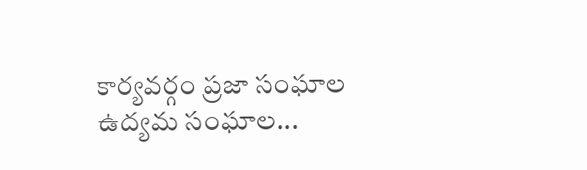కార్యవర్గం ప్రజా సంఘాల ఉద్యమ సంఘాల...